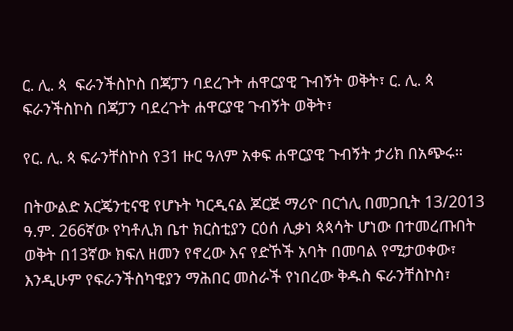ር. ሊ. ጳ  ፍራንችስኮስ በጃፓን ባደረጉት ሐዋርያዊ ጉብኝት ወቅት፣ ር. ሊ. ጳ ፍራንችስኮስ በጃፓን ባደረጉት ሐዋርያዊ ጉብኝት ወቅት፣

የር. ሊ. ጳ ፍራንቸስኮስ የ31 ዙር ዓለም አቀፍ ሐዋርያዊ ጉብኝት ታሪክ በአጭሩ።

በትውልድ አርጄንቲናዊ የሆኑት ካርዲናል ጆርጅ ማሪዮ በርጎሊ በመጋቢት 13/2013 ዓ.ም. 266ኛው የካቶሊክ ቤተ ክርስቲያን ርዕሰ ሊቃነ ጳጳሳት ሆነው በተመረጡበት ወቅት በ13ኛው ክፍለ ዘመን የኖረው እና የድኾች አባት በመባል የሚታወቀው፣ እንዲሁም የፍራንችስካዊያን ማሕበር መስራች የነበረው ቅዱስ ፍራንቸስኮስ፣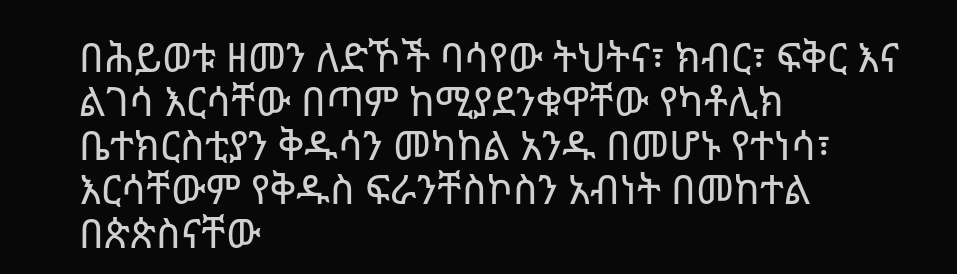በሕይወቱ ዘመን ለድኾች ባሳየው ትህትና፣ ክብር፣ ፍቅር እና ልገሳ እርሳቸው በጣም ከሚያደንቁዋቸው የካቶሊክ ቤተክርስቲያን ቅዱሳን መካከል አንዱ በመሆኑ የተነሳ፣ እርሳቸውም የቅዱስ ፍራንቸስኮስን አብነት በመከተል በጵጵስናቸው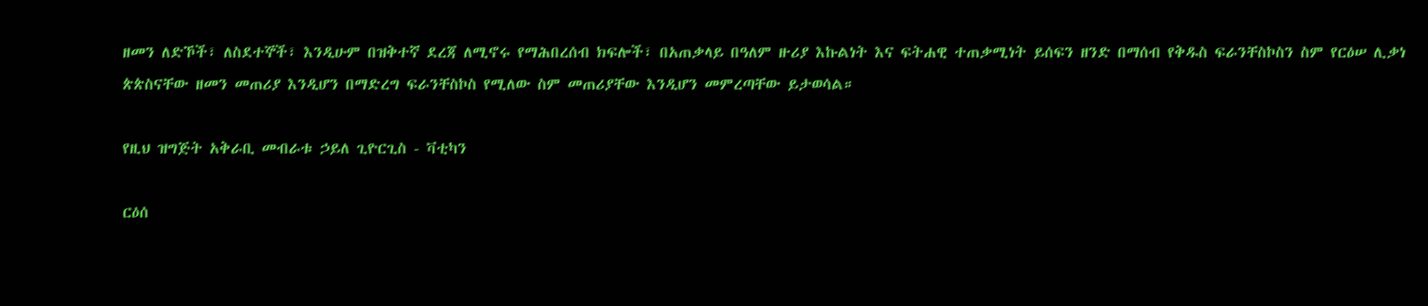ዘመን ለድኾች፣ ለስደተኞች፣ እንዲሁም በዝቅተኛ ደረጃ ለሚኖሩ የማሕበረሰብ ክፍሎች፣ በአጠቃላይ በዓለም ዙሪያ እኩልነት እና ፍትሐዊ ተጠቃሚነት ይሰፍን ዘንድ በማሰብ የቅዱስ ፍራንቸስኮስን ስም የርዕሠ ሊቃነ ጵጵስናቸው ዘመን መጠሪያ እንዲሆን በማድረግ ፍራንቸስኮስ የሚለው ስም መጠሪያቸው እንዲሆን መምረጣቸው ይታወሳል።

የዚህ ዝግጅት አቅራቢ መብራቱ ኃይለ ጊዮርጊስ - ቫቲካን

ርዕሰ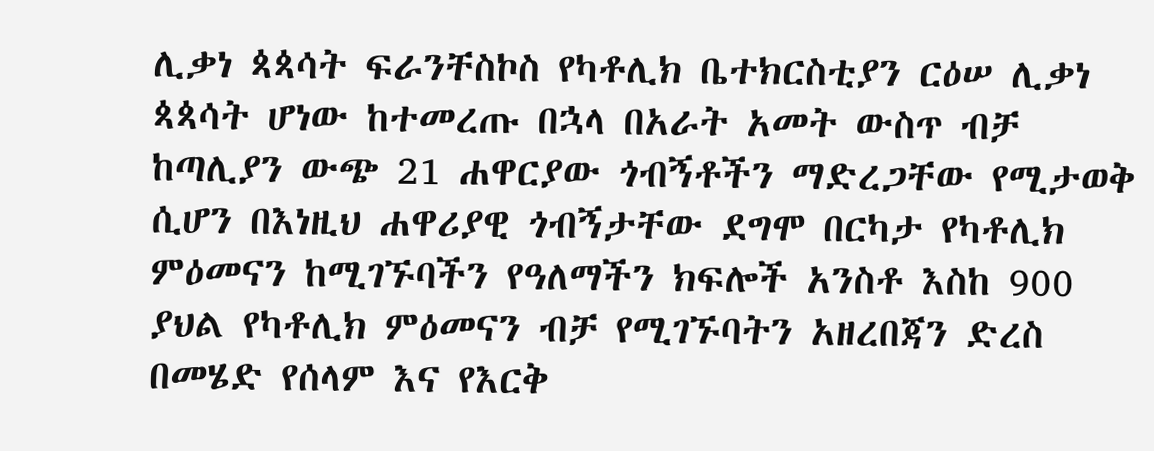ሊቃነ ጳጳሳት ፍራንቸስኮስ የካቶሊክ ቤተክርስቲያን ርዕሠ ሊቃነ ጳጳሳት ሆነው ከተመረጡ በኋላ በአራት አመት ውስጥ ብቻ ከጣሊያን ውጭ 21 ሐዋርያው ጎብኝቶችን ማድረጋቸው የሚታወቅ ሲሆን በእነዚህ ሐዋሪያዊ ጎብኝታቸው ደግሞ በርካታ የካቶሊክ ምዕመናን ከሚገኙባችን የዓለማችን ክፍሎች አንስቶ እስከ 900 ያህል የካቶሊክ ምዕመናን ብቻ የሚገኙባትን አዘረበጃን ድረስ በመሄድ የሰላም እና የእርቅ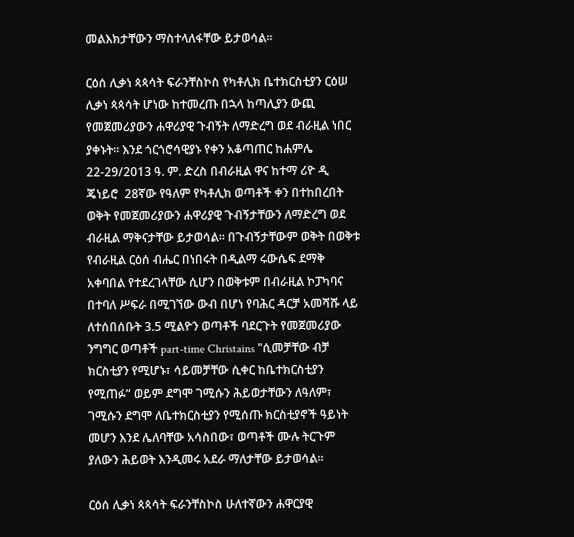መልእክታቸውን ማስተላለፋቸው ይታወሳል።

ርዕሰ ሊቃነ ጳጳሳት ፍራንቸስኮስ የካቶሊክ ቤተክርስቲያን ርዕሠ ሊቃነ ጳጳሳት ሆነው ከተመረጡ በኋላ ከጣሊያን ውጪ የመጀመሪያውን ሐዋሪያዊ ጉብኝት ለማድረግ ወደ ብራዚል ነበር ያቀኑት። እንደ ጎርጎሮሳዊያኑ የቀን አቆጣጠር ከሐምሌ 22-29/2013 ዓ. ም. ድረስ በብራዚል ዋና ከተማ ሪዮ ዲ ጄነይሮ  28ኛው የዓለም የካቶሊክ ወጣቶች ቀን በተከበረበት ወቅት የመጀመሪያውን ሐዋሪያዊ ጉብኝታቸውን ለማድረግ ወደ ብራዚል ማቅናታቸው ይታወሳል። በጉብኝታቸውም ወቅት በወቅቱ የብራዚል ርዕሰ ብሔር በነበሩት በዲልማ ሩውሴፍ ደማቅ አቀባበል የተደረገላቸው ሲሆን በወቅቱም በብራዚል ኮፓካባና በተባለ ሥፍራ በሚገኘው ውብ በሆነ የባሕር ዳርቻ አመሻሹ ላይ ለተሰበሰቡት 3.5 ሚልዮን ወጣቶች ባደርጉት የመጀመሪያው ንግግር ወጣቶች part-time Christains "ሲመቻቸው ብቻ ክርስቲያን የሚሆኑ፣ ሳይመቻቸው ሲቀር ከቤተክርስቲያን የሚጠፉ” ወይም ደግሞ ገሚሱን ሕይወታቸውን ለዓለም፣ ገሚሱን ደግሞ ለቤተክርስቲያን የሚሰጡ ክርስቲያኖች ዓይነት መሆን እንደ ሌለባቸው አሳስበው፣ ወጣቶች ሙሉ ትርጉም ያለውን ሕይወት እንዲመሩ አደራ ማለታቸው ይታወሳል።

ርዕሰ ሊቃነ ጳጳሳት ፍራንቸስኮስ ሁለተኛውን ሐዋርያዊ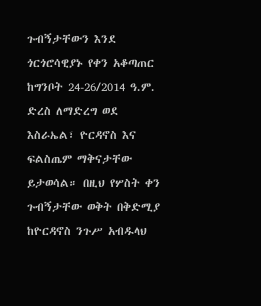ጉብኝታቸውን እንደ ጎርጎሮሳዊያኑ የቀን አቆጣጠር ከግንቦት 24-26/2014 ዓ.ም. ድረስ ለማድረግ ወደ እስራኤል፣ ዮርዳኖስ እና ፍልስጤም ማቅናታቸው ይታወሳል። በዚህ የሦስት ቀን ጉብኝታቸው ወቅት በቅድሚያ ከዮርዳኖስ ንጉሥ አብዱላህ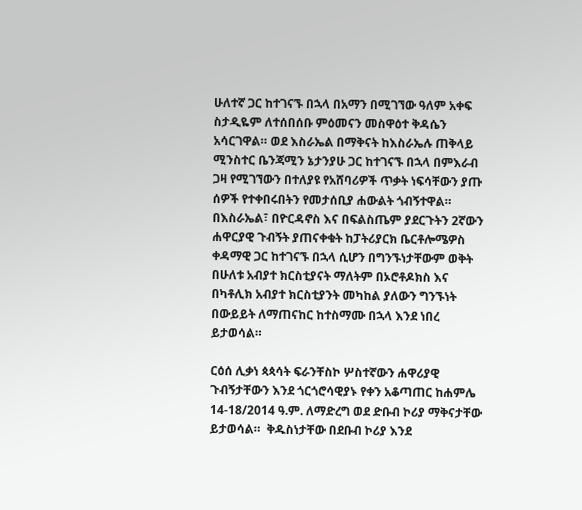ሁለተኛ ጋር ከተገናኙ በኋላ በአማን በሚገኘው ዓለም አቀፍ ስታዲዬም ለተሰበሰቡ ምዕመናን መስዋዕተ ቅዳሴን አሳርገዋል። ወደ እስራኤል በማቅናት ከእስራኤሉ ጠቅላይ ሚንስተር ቤንጃሚን ኔታንያሁ ጋር ከተገናኙ በኋላ በምእራብ ጋዛ የሚገኘውን በተለያዩ የአሸባሪዎች ጥቃት ነፍሳቸውን ያጡ ሰዎች የተቀበሩበትን የመታሰቢያ ሐውልት ጎብኝተዋል። በእስራኤል፣ በዮርዳኖስ እና በፍልስጤም ያደርጉትን 2ኛውን ሐዋርያዊ ጉብኝት ያጠናቀቁት ከፓትሪያርክ ቤርቶሎሜዎስ ቀዳማዊ ጋር ከተገናኙ በኋላ ሲሆን በግንኙነታቸውም ወቅት በሁለቱ አብያተ ክርስቲያናት ማለትም በኦሮቶዶክስ እና በካቶሊክ አብያተ ክርስቲያንት መካከል ያለውን ግንኙነት በውይይት ለማጠናከር ከተስማሙ በኋላ እንደ ነበረ ይታወሳል።

ርዕሰ ሊቃነ ጳጳሳት ፍራንቸስኮ ሦስተኛውን ሐዋሪያዊ ጉብኝታቸውን እንደ ጎርጎሮሳዊያኑ የቀን አቆጣጠር ከሐምሌ 14-18/2014 ዓ.ም. ለማድረግ ወደ ድቡብ ኮሪያ ማቅናታቸው ይታወሳል።  ቅዱስነታቸው በደቡብ ኮሪያ እንደ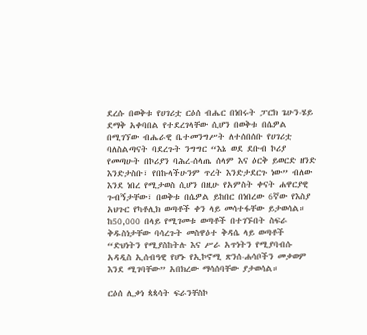ደረሱ በወቅቱ የሀገሪቷ ርዕሰ ብሔር በነበሩት ፓርክ ጌሁን-ሄይ ደማቅ አቀባበል የተደረገላቸው ሲሆን በወቅቱ በሴዎል በሚገኘው ብሔራዊ ቤተመንግሥት ለተሰበሰቡ የሀገሪቷ ባለስልጣናት ባደረጉት ንግግር “እኔ ወደ ደቡብ ኮሪያ የመጣሁት በኮሪያን ባሕረ-ሰላጤ ሰላም እና ዕርቅ ይወርድ ዘንድ እንድታስቡ፣ የበኩላችሁንም ጥረት እንድታደርጉ ነው” ብለው እንደ ነበረ የሚታወስ ሲሆን በዚሁ የአምስት ቀናት ሐዋርያዊ ጉብኝታቸው፣ በወቅቱ በሴዎል ይከበር በነበረው 6ኛው የእስያ አህጉር የካቶሊክ ወጣቶች ቀን ላይ መሳተፋቸው ይታወሳል። ከ50,000 በላይ የሚገመቱ ወጣቶች በተገኙበት ስፍራ ቅዱስነታቸው ባሳረጉት መስዋዕተ ቅዳሴ ላይ ወጣቶች “ድህነትን የሚያስከትሉ እና ሥራ አጥነትን የሚያባብሱ አዳዲስ ኢሰብዓዊ የሆኑ የኢኮኖሚ ጽንሰ-ሐሳቦችን መቃወም እንደ ሚገባቸው” አበክረው ማሳሰባቸው ያታወሳል።

ርዕሰ ሊቃነ ጳጳሳት ፍራንቸስኮ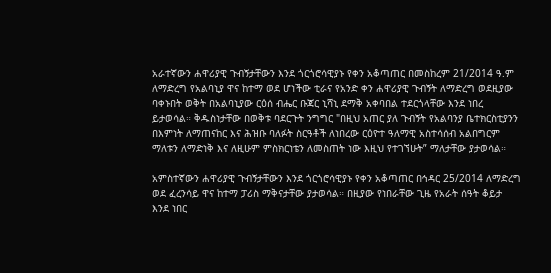አራተኛውን ሐዋሪያዊ ጉብኝታቸውን እንደ ጎርጎሮሳዊያኑ የቀን አቆጣጠር በመስከረም 21/2014 ዓ.ም ለማድረግ የአልባኒያ ዋና ከተማ ወደ ሆነችው ቲራና የአንድ ቀን ሐዋሪያዊ ጉብኝት ለማድረግ ወደዚያው ባቀኑበት ወቅት በአልባኒያው ርዕሰ ብሔር ቡጃር ኒሻኒ ደማቅ አቀባበል ተደርጎላቸው እንደ ነበረ ይታወሳል። ቅዱስነታቸው በወቅቱ ባደርጉት ንግግር "በዚህ አጠር ያለ ጉብኝት የአልባንያ ቤተክርስቲያንን በእምነት ለማጠናከር እና ሕዝቡ ባለፉት ስርዓቶች ለነበረው ርዕዮተ ዓለማዊ አስተሳሰብ አልበግርም ማለቱን ለማድነቅ እና ለዚሁም ምስክርነቴን ለመስጠት ነው እዚህ የተገኘሁት” ማለታቸው ያታወሳል።

አምስተኛውን ሐዋሪያዊ ጉብኝታቸውን እንደ ጎርጎሮሳዊያኑ የቀን አቆጣጠር በኅዳር 25/2014 ለማድረግ ወደ ፈረንሳይ ዋና ከተማ ፓሪስ ማቅናታቸው ያታወሳል። በዚያው የነበራቸው ጊዜ የአራት ሰዓት ቆይታ እንደ ነበር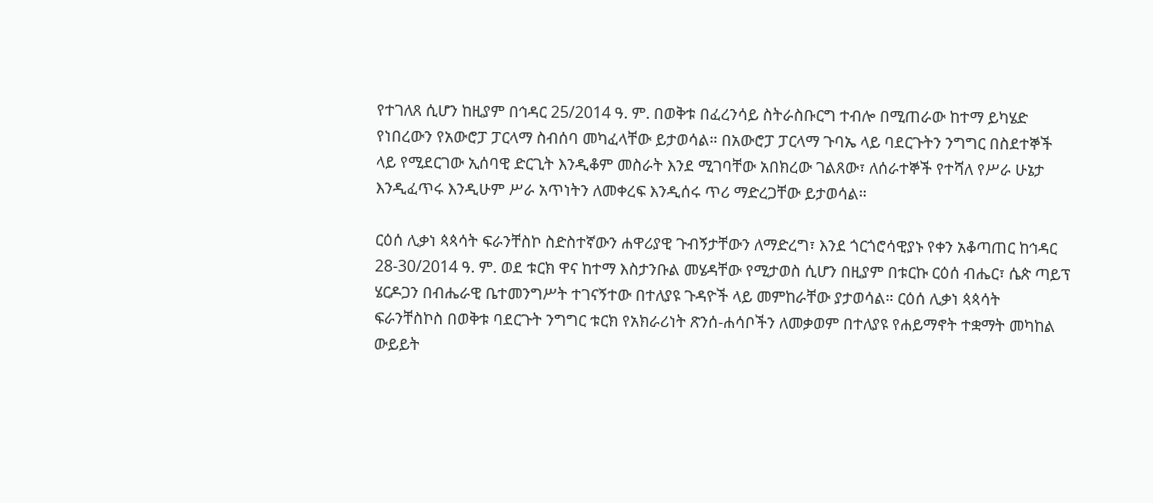የተገለጸ ሲሆን ከዚያም በኅዳር 25/2014 ዓ. ም. በወቅቱ በፈረንሳይ ስትራስቡርግ ተብሎ በሚጠራው ከተማ ይካሄድ የነበረውን የአውሮፓ ፓርላማ ስብሰባ መካፈላቸው ይታወሳል። በአውሮፓ ፓርላማ ጉባኤ ላይ ባደርጉትን ንግግር በስደተኞች ላይ የሚደርገው ኢሰባዊ ድርጊት እንዲቆም መስራት እንደ ሚገባቸው አበክረው ገልጸው፣ ለሰራተኞች የተሻለ የሥራ ሁኔታ እንዲፈጥሩ እንዲሁም ሥራ አጥነትን ለመቀረፍ እንዲሰሩ ጥሪ ማድረጋቸው ይታወሳል።

ርዕሰ ሊቃነ ጳጳሳት ፍራንቸስኮ ስድስተኛውን ሐዋሪያዊ ጉብኝታቸውን ለማድረግ፣ እንደ ጎርጎሮሳዊያኑ የቀን አቆጣጠር ከኅዳር 28-30/2014 ዓ. ም. ወደ ቱርክ ዋና ከተማ እስታንቡል መሄዳቸው የሚታወስ ሲሆን በዚያም በቱርኩ ርዕሰ ብሔር፣ ሴጵ ጣይፕ ሄርዶጋን በብሔራዊ ቤተመንግሥት ተገናኝተው በተለያዩ ጉዳዮች ላይ መምከራቸው ያታወሳል። ርዕሰ ሊቃነ ጳጳሳት ፍራንቸስኮስ በወቅቱ ባደርጉት ንግግር ቱርክ የአክራሪነት ጽንሰ-ሐሳቦችን ለመቃወም በተለያዩ የሐይማኖት ተቋማት መካከል ውይይት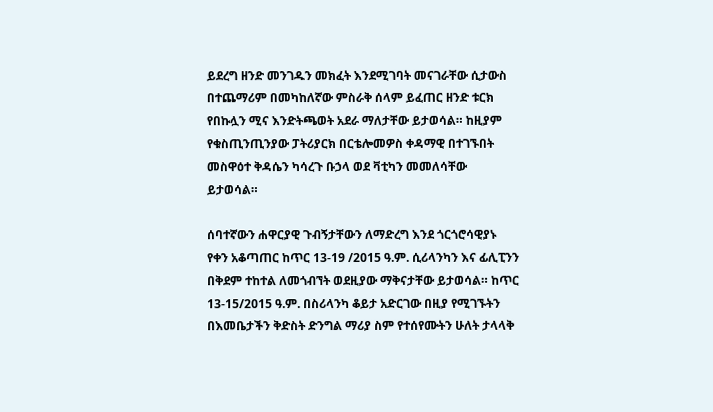ይደረግ ዘንድ መንገዱን መክፈት እንደሚገባት መናገራቸው ሲታውስ በተጨማሪም በመካከለኛው ምስራቅ ሰላም ይፈጠር ዘንድ ቱርክ የበኩሏን ሚና እንድትጫወት አደራ ማለታቸው ይታወሳል። ከዚያም የቁስጢንጢንያው ፓትሪያርክ በርቴሎመዎስ ቀዳማዊ በተገኙበት መስዋዕተ ቅዳሴን ካሳረጉ ቡኃላ ወደ ቫቲካን መመለሳቸው ይታወሳል።

ሰባተኛውን ሐዋርያዊ ጉብኝታቸውን ለማድረግ እንደ ጎርጎሮሳዊያኑ የቀን አቆጣጠር ከጥር 13-19 /2015 ዓ.ም. ሲሪላንካን እና ፊሊፒንን በቅደም ተከተል ለመጎብኘት ወደዚያው ማቅናታቸው ይታወሳል። ከጥር 13-15/2015 ዓ.ም. በስሪላንካ ቆይታ አድርገው በዚያ የሚገኙትን በእመቤታችን ቅድስት ድንግል ማሪያ ስም የተሰየሙትን ሁለት ታላላቅ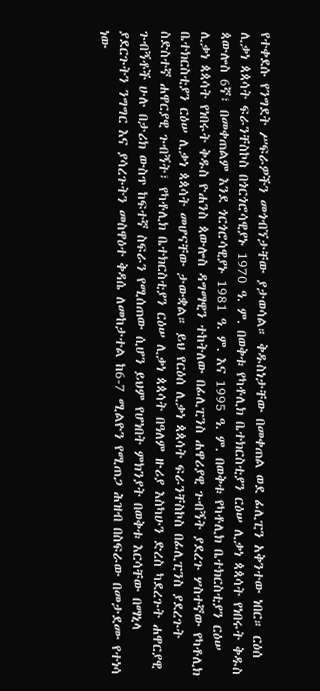የተቀደሱ የንግደት ሥፍራዎችን መጎብኘታቸው ያታወሳል። ቅዱስነታቸው በመቀጠል ወደ ፊሊፒን አቅንተው ነበር። ርዕሰ ሊቃነ ጳጳሳት ፍራንቸስኮስ በጎርጎሮሳዊያኑ 1970 ዓ. ም. በወቅቱ የካቶሊክ ቤተክርስቲያን ርዕሠ ሊቃነ ጳጳሳት የነበሩት ቅዱስ ጳውሎስ 6ኛ፣ በመቀጠልም እንደ ጎርጎሮሳዊያኑ 1981 ዓ. ም. እና 1995 ዓ. ም. በወቅቱ የካቶሊክ ቤተክርስቲያን ርዕሠ ሊቃነ ጳጳሳት የነበሩት ቅዱስ ዮሐንስ ጳውሎስ ዳግማዊን ተከትለው በፊሊፒንስ ሐዋሪያዊ ጉብኝት ያደረጉ ሦስተኛው የካቶሊክ ቤተክርስቲያን ርዕሠ ሊቃነ ጳጳሳት መሆናቸው ታውቋል። ይህ የርዕሰ ሊቃነ ጳጳሳት ፍራንቸስኮስ በፊሊፒንስ ያደረጉት ስድስተኛ ሐዋርያዊ ጉብኝት፣ የካቶሊክ ቤተክርስቲያን ርዕሠ ሊቃነ ጳጳሳት በዓለም ዙሪያ እስካሁን ድረስ ካደረጉት ሐዋርያዊ ጉብኝቶች ሁሉ በታሪክ ውስጥ ከፍተኛ ስፍራን የሚሰጠው ሲሆን ይህም የሆነበት ምክንያት በወቅቱ እርሳቸው በማኒላ ያደርጉትን ንግግር እና ያሳረጉትን መስዋዕተ ቅዳሴ ለመከታተል ከ6-7 ሚልዮን የሚጠጋ ሕዝብ በስፍራው በመታደሙ የተነሳ ነው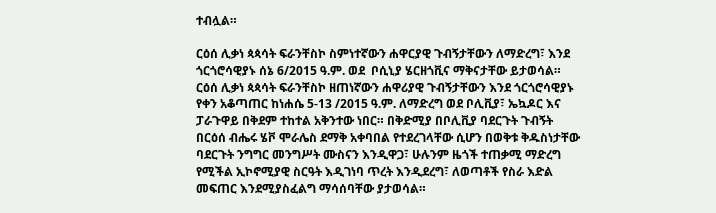ተብሏል።

ርዕሰ ሊቃነ ጳጳሳት ፍራንቸስኮ ስምነተኛውን ሐዋርያዊ ጉብኝታቸውን ለማድረግ፣ እንደ ጎርጎሮሳዊያኑ ሰኔ 6/2015 ዓ.ም. ወደ  ቦሲኒያ ሄርዘጎቪና ማቅናታቸው ይታወሳል። ርዕሰ ሊቃነ ጳጳሳት ፍራንቸስኮ ዘጠነኛውን ሐዋሪያዊ ጉብኝታቸውን እንደ ጎርጎሮሳዊያኑ የቀን አቆጣጠር ከነሐሴ 5-13 /2015 ዓ.ም. ለማድረግ ወደ ቦሊቪያ፣ ኤኳዶር እና ፓራጉዋይ በቅደም ተከተል አቅንተው ነበር። በቅድሚያ በቦሊቪያ ባደርጉት ጉብኝት በርዕሰ ብሔሩ ሄቮ ሞራሌስ ደማቅ አቀባበል የተደረገላቸው ሲሆን በወቅቱ ቅዱስነታቸው ባደርጉት ንግግር መንግሥት ሙስናን እንዲዋጋ፣ ሁሉንም ዜጎች ተጠቃሚ ማድረግ የሚችል ኢኮኖሚያዊ ስርዓት እዲገነባ ጥረት እንዲደረግ፣ ለወጣቶች የስራ እድል መፍጠር እንደሚያስፈልግ ማሳሰባቸው ያታወሳል።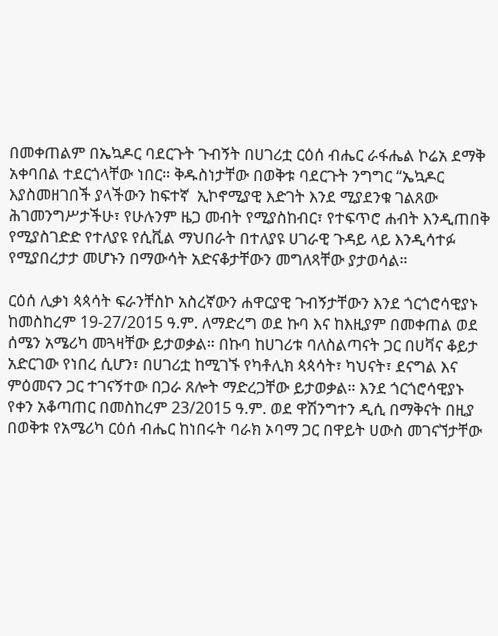በመቀጠልም በኤኳዶር ባደርጉት ጉብኝት በሀገሪቷ ርዕሰ ብሔር ራፋሔል ኮሬአ ደማቅ አቀባበል ተደርጎላቸው ነበር። ቅዱስነታቸው በወቅቱ ባደርጉት ንግግር “ኤኳዶር እያስመዘገበች ያላችውን ከፍተኛ  ኢኮኖሚያዊ እድገት እንደ ሚያደንቁ ገልጸው ሕገመንግሥታችሁ፣ የሁሉንም ዜጋ መብት የሚያስከብር፣ የተፍጥሮ ሐብት እንዲጠበቅ የሚያስገድድ የተለያዩ የሲቪል ማህበራት በተለያዩ ሀገራዊ ጉዳይ ላይ እንዲሳተፉ የሚያበረታታ መሆኑን በማውሳት አድናቆታቸውን መግለጻቸው ያታወሳል።

ርዕሰ ሊቃነ ጳጳሳት ፍራንቸስኮ አስረኛውን ሐዋርያዊ ጉብኝታቸውን እንደ ጎርጎሮሳዊያኑ ከመስከረም 19-27/2015 ዓ.ም. ለማድረግ ወደ ኩባ እና ከእዚያም በመቀጠል ወደ ሰሜን አሜሪካ መጓዛቸው ይታወቃል። በኩባ ከሀገሪቱ ባለስልጣናት ጋር በሀቫና ቆይታ አድርገው የነበረ ሲሆን፣ በሀገሪቷ ከሚገኙ የካቶሊክ ጳጳሳት፣ ካህናት፣ ደናግል እና ምዕመናን ጋር ተገናኝተው በጋራ ጸሎት ማድረጋቸው ይታወቃል። እንደ ጎርጎሮሳዊያኑ የቀን አቆጣጠር በመስከረም 23/2015 ዓ.ም. ወደ ዋሽንግተን ዲሲ በማቅናት በዚያ በወቅቱ የአሜሪካ ርዕሰ ብሔር ከነበሩት ባራክ ኦባማ ጋር በዋይት ሀውስ መገናኘታቸው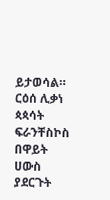ይታወሳል። ርዕሰ ሊቃነ ጳጳሳት ፍራንቸስኮስ በዋይት ሀውስ ያደርጉት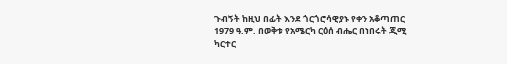ጉብኝት ከዚህ በፊት እንደ ጎርጎሮሳዊያኑ የቀን አቆጣጠር 1979 ዓ.ም. በወቅቱ የአሜርካ ርዕሰ ብሔር በነበሩት ጂሚ ካርተር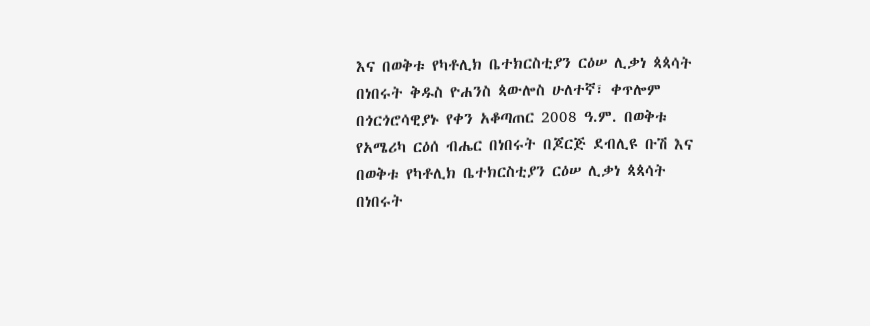እና በወቅቱ የካቶሊክ ቤተክርስቲያን ርዕሠ ሊቃነ ጳጳሳት በነበሩት ቅዱስ ዮሐንስ ጳውሎስ ሁለተኛ፣ ቀጥሎም በጎርጎሮሳዊያኑ የቀን አቆጣጠር 2008 ዓ.ም. በወቅቱ የአሜሪካ ርዕሰ ብሔር በነበሩት በጆርጅ ደብሊዩ ቡሽ እና በወቅቱ የካቶሊክ ቤተክርስቲያን ርዕሠ ሊቃነ ጳጳሳት በነበሩት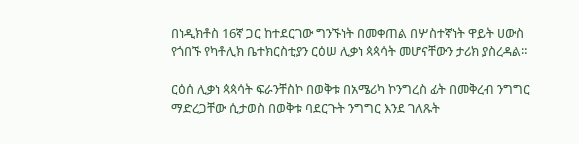በነዲክቶስ 16ኛ ጋር ከተደርገው ግንኙነት በመቀጠል በሦስተኛነት ዋይት ሀውስ የጎበኙ የካቶሊክ ቤተክርስቲያን ርዕሠ ሊቃነ ጳጳሳት መሆናቸውን ታሪክ ያስረዳል።

ርዕሰ ሊቃነ ጳጳሳት ፍራንቸስኮ በወቅቱ በአሜሪካ ኮንግረስ ፊት በመቅረብ ንግግር ማድረጋቸው ሲታወስ በወቅቱ ባደርጉት ንግግር እንደ ገለጹት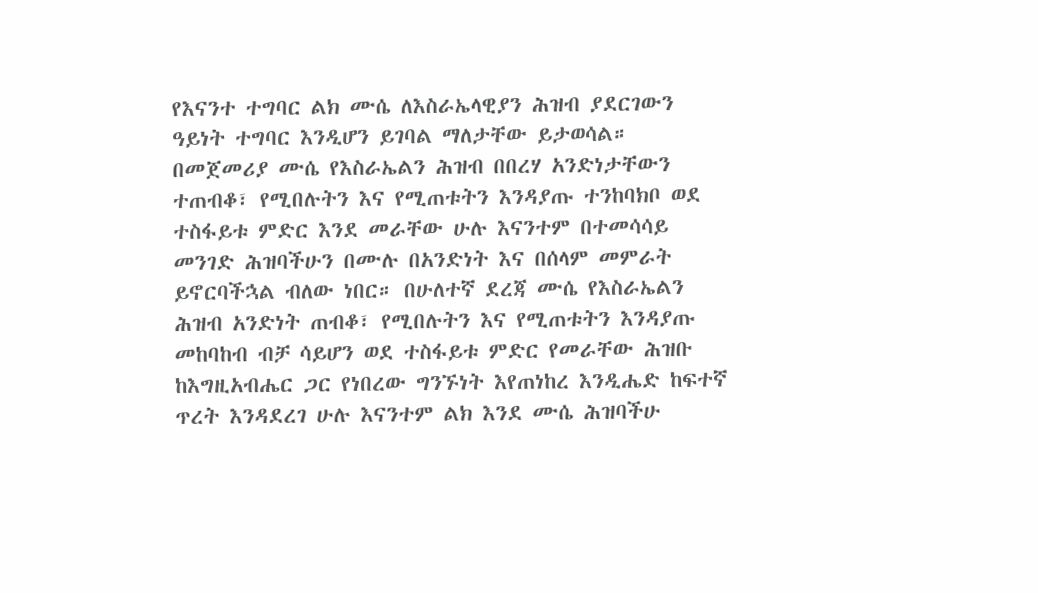የእናንተ ተግባር ልክ ሙሴ ለእስራኤላዊያን ሕዝብ ያደርገውን ዓይነት ተግባር እንዲሆን ይገባል ማለታቸው ይታወሳል። በመጀመሪያ ሙሴ የእስራኤልን ሕዝብ በበረሃ አንድነታቸውን ተጠብቆ፣ የሚበሉትን እና የሚጠቱትን እንዳያጡ ተንከባክቦ ወደ ተስፋይቱ ምድር እንደ መራቸው ሁሉ እናንተም በተመሳሳይ መንገድ ሕዝባችሁን በሙሉ በአንድነት እና በሰላም መምራት ይኖርባችኋል ብለው ነበር። በሁለተኛ ደረጃ ሙሴ የእስራኤልን ሕዝብ አንድነት ጠብቆ፣ የሚበሉትን እና የሚጠቱትን እንዳያጡ መከባከብ ብቻ ሳይሆን ወደ ተስፋይቱ ምድር የመራቸው ሕዝቡ ከእግዚአብሔር ጋር የነበረው ግንኙነት እየጠነከረ እንዲሔድ ከፍተኛ ጥረት እንዳደረገ ሁሉ እናንተም ልክ እንደ ሙሴ ሕዝባችሁ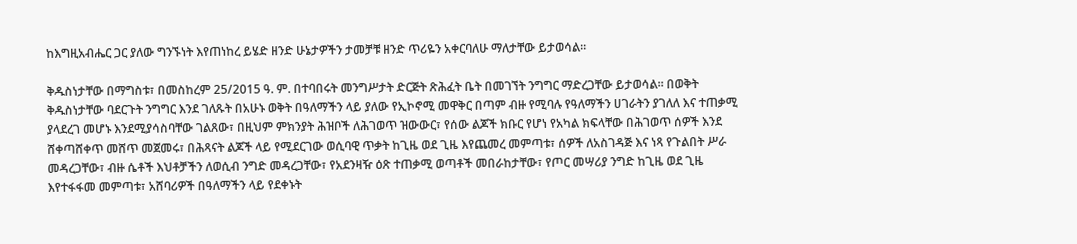ከእግዚአብሔር ጋር ያለው ግንኙነት እየጠነከረ ይሄድ ዘንድ ሁኔታዎችን ታመቻቹ ዘንድ ጥሪዬን አቀርባለሁ ማለታቸው ይታወሳል።

ቅዱስነታቸው በማግስቱ፣ በመስከረም 25/2015 ዓ. ም. በተባበሩት መንግሥታት ድርጅት ጽሕፈት ቤት በመገኘት ንግግር ማድረጋቸው ይታወሳል። በወቅት ቅዱስነታቸው ባደርጉት ንግግር እንደ ገለጹት በአሁኑ ወቅት በዓለማችን ላይ ያለው የኢኮኖሚ መዋቅር በጣም ብዙ የሚባሉ የዓለማችን ሀገራትን ያገለለ እና ተጠቃሚ ያላደረገ መሆኑ እንደሚያሳስባቸው ገልጸው፣ በዚህም ምክንያት ሕዝቦች ለሕገወጥ ዝውውር፣ የሰው ልጆች ክቡር የሆነ የአካል ክፍላቸው በሕገወጥ ሰዎች እንደ ሸቀጣሸቀጥ መሸጥ መጀመሩ፣ በሕጻናት ልጆች ላይ የሚደርገው ወሲባዊ ጥቃት ከጊዜ ወደ ጊዜ እየጨመረ መምጣቱ፣ ሰዎች ለአስገዳጅ እና ነጻ የጉልበት ሥራ መዳረጋቸው፣ ብዙ ሴቶች እህቶቻችን ለወሲብ ንግድ መዳረጋቸው፣ የአደንዛዥ ዕጽ ተጠቃሚ ወጣቶች መበራከታቸው፣ የጦር መሣሪያ ንግድ ከጊዜ ወደ ጊዜ እየተፋፋመ መምጣቱ፣ አሸባሪዎች በዓለማችን ላይ የደቀኑት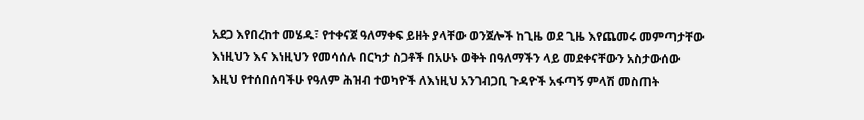አደጋ እየበረከተ መሄዱ፣ የተቀናጀ ዓለማቀፍ ይዘት ያላቸው ወንጀሎች ከጊዜ ወደ ጊዜ እየጨመሩ መምጣታቸው እነዚህን እና እነዚህን የመሳሰሉ በርካታ ስጋቶች በአሁኑ ወቅት በዓለማችን ላይ መደቀናቸውን አስታውሰው እዚህ የተሰበሰባችሁ የዓለም ሕዝብ ተወካዮች ለእነዚህ አንገብጋቢ ጉዳዮች አፋጣኝ ምላሽ መስጠት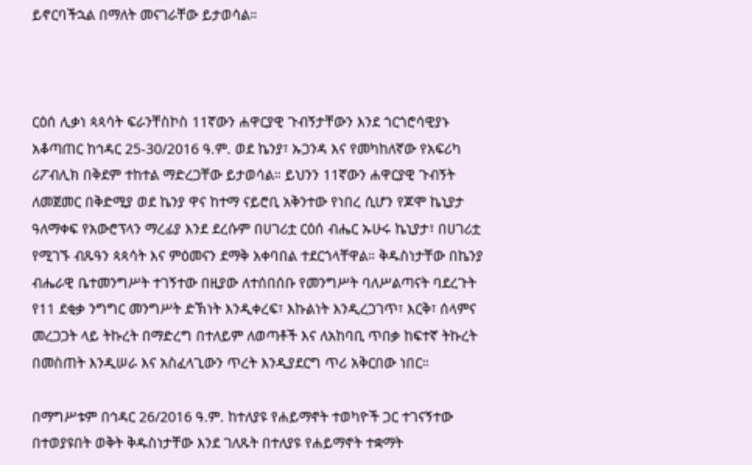ይኖርባችኋል በማለት መናገራቸው ይታወሳል።



ርዕሰ ሊቃነ ጳጳሳት ፍራንቸስኮስ 11ኛውን ሐዋርያዊ ጉብኝታቸውን እንደ ጎርጎሮሳዊያኑ አቆጣጠር ከኅዳር 25-30/2016 ዓ.ም. ወደ ኬንያ፣ ኡጋንዳ እና የመካከለኛው የአፍሪካ ሪፖብሊክ በቅደም ተከተል ማድረጋቸው ይታወሳል። ይህንን 11ኛውን ሐዋርያዊ ጉብኝት ለመጀመር በቅድሚያ ወደ ኬንያ ዋና ከተማ ናይሮቢ አቅንተው የነበረ ሲሆን የጆሞ ኬኒያታ ዓለማቀፍ የአውሮፕላን ማረፊያ እንደ ደረሱም በሀገሪቷ ርዕሰ ብሔር ኡሁሩ ኬኒያታ፣ በሀገሪቷ የሚገኙ ብጹዓን ጳጳሳት እና ምዕመናን ደማቅ አቀባበል ተደርጎላቸዋል። ቅዱስነታቸው በኬንያ ብሔራዊ ቤተመንግሥት ተገኝተው በዚያው ለተሰበሰቡ የመንግሥት ባለሥልጣናት ባደረጉት የ11 ደቂቃ ንግግር መንግሥት ድኽነት እንዲቀረፍ፣ እኩልነት እንዲረጋገጥ፣ እርቅ፣ ሰላምና መረጋጋት ላይ ትኩረት በማድረግ በተለይም ለወጣቶች እና ለአከባቢ ጥበቃ ከፍተኛ ትኩረት በመስጠት እንዲሠራ እና አስፈላጊውን ጥረት እንዲያደርግ ጥሪ አቅርበው ነበር።

በማግሥቱም በኅዳር 26/2016 ዓ.ም. ከተለያዩ የሐይማኖት ተወካዮች ጋር ተገናኝተው በተወያዩበት ወቅት ቅዱስነታቸው እንደ ገለጹት በተለያዩ የሐይማኖት ተቋማት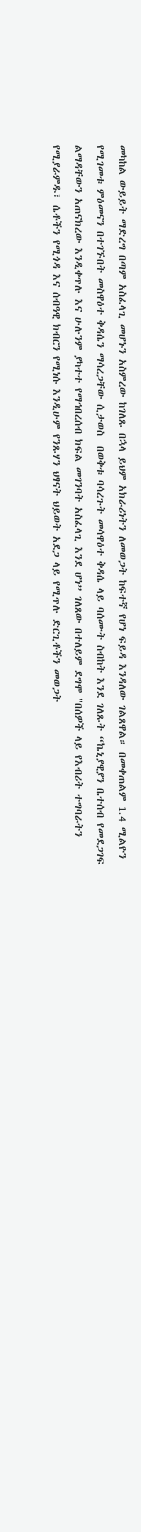መካከል ውይይት ማድረግ በጣም አስፈላጊ መሆኑን አስምረው ከገለጹ በኋላ ይህም አክራሪነትን ለመወጋት ከፍተኛ የሆነ ፍይዳ እንዳለው ገልጸዋል። በመቀጠልም 1.4 ሚልዮን የሚገመቱ ምዕመናን በተገኙበት መስዋዕተ ቅዳሴን ማሳረጋቸው ሲታወስ  በወቅቱ ባሳረጉት መሳዋዕተ ቅዳሴ ላይ ባሰሙት ስብከት እንደ ገለጹት “ኬኒያዊያን ቤተሰብ የመደጋገፍ ልማዳቸውን አጠናክረው እንዲቀጥሉ እና ሁሉንም ያካተተ የማኅበረሰብ ክፍል መገንባት አስፈላጊ እንደ ሆነ” ገለጸው በተለይም ደግሞ "በሰዎች ላይ የእብሪት ተግባራትን የሚያራምዱ፣ ሴቶችን የሚጎዳ እና ሰብዓዊ ክብርን የሚነሱ እንዲሁም የንጹሃን ህፃናት ህይወት አደጋ ላይ የሚጥሉ ድርጊቶችን መወጋት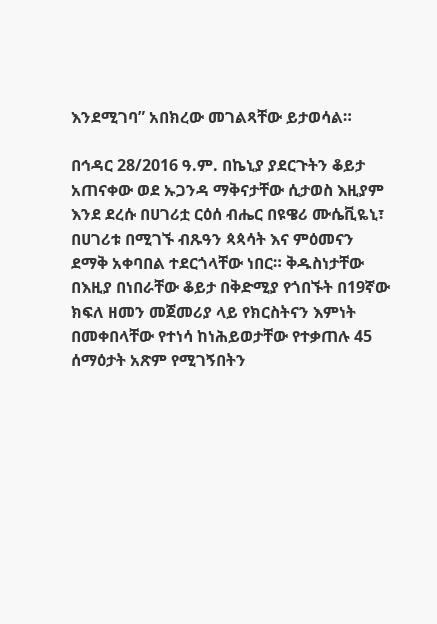እንደሚገባ” አበክረው መገልጻቸው ይታወሳል።

በኅዳር 28/2016 ዓ.ም. በኬኒያ ያደርጉትን ቆይታ አጠናቀው ወደ ኡጋንዳ ማቅናታቸው ሲታወስ እዚያም እንደ ደረሱ በሀገሪቷ ርዕሰ ብሔር በዩዌሪ ሙሴቪዬኒ፣ በሀገሪቱ በሚገኙ ብጹዓን ጳጳሳት እና ምዕመናን ደማቅ አቀባበል ተደርጎላቸው ነበር። ቅዱስነታቸው በእዚያ በነበራቸው ቆይታ በቅድሚያ የጎበኙት በ19ኛው ክፍለ ዘመን መጀመሪያ ላይ የክርስትናን እምነት በመቀበላቸው የተነሳ ከነሕይወታቸው የተቃጠሉ 45 ሰማዕታት አጽም የሚገኝበትን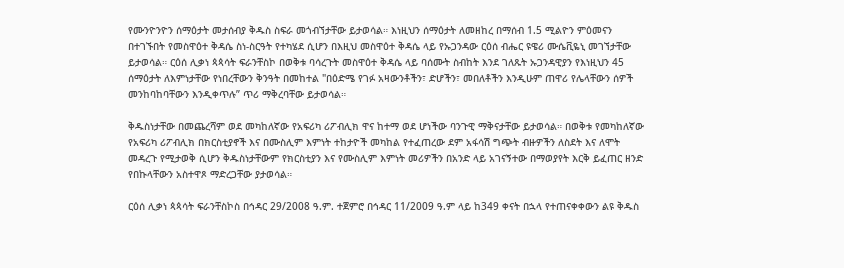የሙንዮንዮን ሰማዕታት መታሰብያ ቅዱስ ስፍራ መጎብኘታቸው ይታወሳል። እነዚህን ሰማዕታት ለመዘከረ በማሰብ 1.5 ሚልዮን ምዕመናን በተገኙበት የመስዋዕተ ቅዳሴ ስነ-ስርዓት የተካሄደ ሲሆን በእዚህ መስዋዕተ ቅዳሴ ላይ የኡጋንዳው ርዕሰ ብሔር ዩዌሪ ሙሴቪዬኒ መገኘታቸው ይታወሳል። ርዕሰ ሊቃነ ጳጳሳት ፍራንቸስኮ በወቅቱ ባሳረጉት መስዋዕተ ቅዳሴ ላይ ባሰሙት ስብከት እንደ ገለጹት ኡጋንዳዊያን የእነዚህን 45 ሰማዕታት ለእምነታቸው የነበረቸውን ቅንዓት በመከተል "በዕድሜ የገፉ አዛውንቶችን፣ ድሆችን፣ መበለቶችን እንዲሁም ጠዋሪ የሌላቸውን ሰዎች መንከባከባቸውን እንዲቀጥሉ” ጥሪ ማቅረባቸው ይታወሳል።

ቅዱስነታቸው በመጨረሻም ወደ መካከለኛው የአፍሪካ ሪፖብሊክ ዋና ከተማ ወደ ሆነችው ባንጉዊ ማቅናታቸው ይታወሳል። በወቅቱ የመካከለኛው የአፍሪካ ሪፖብሊክ በክርስቲያኖች እና በሙስሊም እምነት ተከታዮች መካከል የተፈጠረው ደም አፋሳሽ ግጭት ብዙዎችን ለስደት እና ለሞት መዳረጉ የሚታወቅ ሲሆን ቅዱስነታቸውም የክርስቲያን እና የሙስሊም እምነት መሪዎችን በአንድ ላይ አገናኝተው በማወያየት እርቅ ይፈጠር ዘንድ የበኩላቸውን አስተዋጾ ማድረጋቸው ያታወሳል።

ርዕሰ ሊቃነ ጳጳሳት ፍራንቸስኮስ በኅዳር 29/2008 ዓ.ም. ተጀምሮ በኅዳር 11/2009 ዓ.ም ላይ ከ349 ቀናት በኋላ የተጠናቀቀውን ልዩ ቅዱስ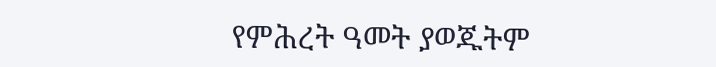የምሕረት ዓመት ያወጁትም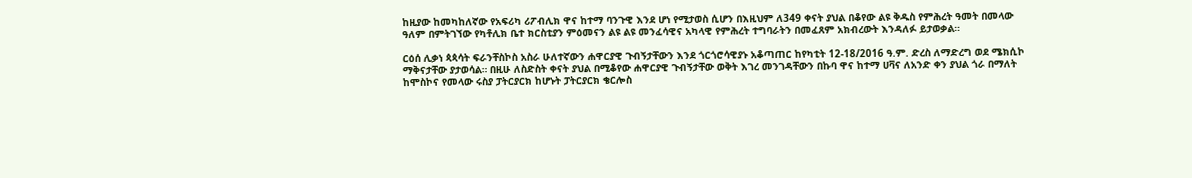ከዚያው ከመካከለኛው የአፍሪካ ሪፖብሊክ ዋና ከተማ ባንጉዊ እንደ ሆነ የሚታወስ ሲሆን በእዚህም ለ349 ቀናት ያህል በቆየው ልዩ ቅዱስ የምሕረት ዓመት በመላው ዓለም በምትገኘው የካቶሊክ ቤተ ክርስቲያን ምዕመናን ልዩ ልዩ መንፈሳዊና አካላዊ የምሕረት ተግባራትን በመፈጸም አክብረውት እንዳለፉ ይታወቃል።

ርዕሰ ሊቃነ ጳጳሳት ፍራንቸስኮስ አስራ ሁለተኛውን ሐዋርያዊ ጉብኝታቸውን እንደ ጎርጎሮሳዊያኑ አቆጣጠር ከየካቲት 12-18/2016 ዓ.ም. ድረስ ለማድረግ ወደ ሜክሲኮ ማቅናታቸው ያታወሳል። በዚሁ ለስድስት ቀናት ያህል በሚቆየው ሐዋርያዊ ጉብኝታቸው ወቅት እገረ መንገዳቸውን በኩባ ዋና ከተማ ሀቫና ለአንድ ቀን ያህል ጎራ በማለት ከሞስኮና የመላው ሩስያ ፓትርያርክ ከሆኑት ፓትርያርክ ቄርሎስ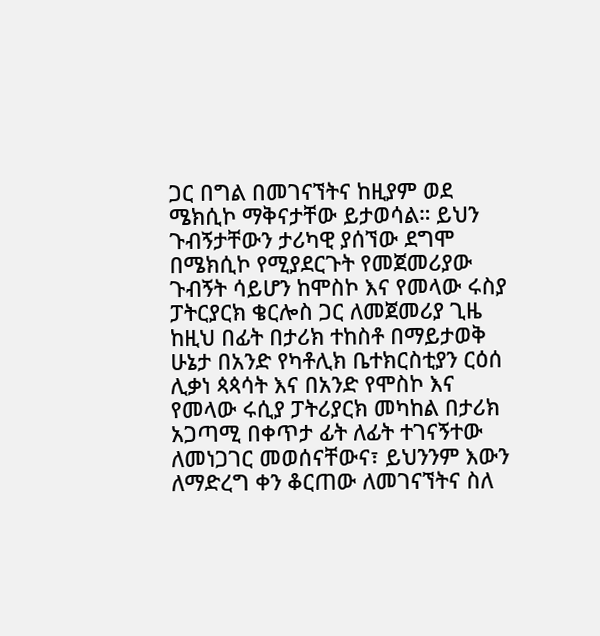ጋር በግል በመገናኘትና ከዚያም ወደ ሜክሲኮ ማቅናታቸው ይታወሳል። ይህን ጉብኝታቸውን ታሪካዊ ያሰኘው ደግሞ በሜክሲኮ የሚያደርጉት የመጀመሪያው ጉብኝት ሳይሆን ከሞስኮ እና የመላው ሩስያ ፓትርያርክ ቄርሎስ ጋር ለመጀመሪያ ጊዜ ከዚህ በፊት በታሪክ ተከስቶ በማይታወቅ ሁኔታ በአንድ የካቶሊክ ቤተክርስቲያን ርዕሰ ሊቃነ ጳጳሳት እና በአንድ የሞስኮ እና የመላው ሩሲያ ፓትሪያርክ መካከል በታሪክ አጋጣሚ በቀጥታ ፊት ለፊት ተገናኝተው ለመነጋገር መወሰናቸውና፣ ይህንንም እውን ለማድረግ ቀን ቆርጠው ለመገናኘትና ስለ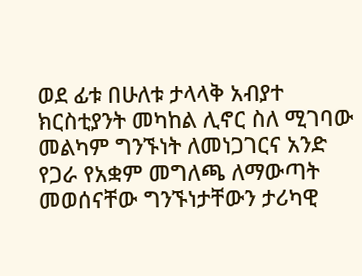ወደ ፊቱ በሁለቱ ታላላቅ አብያተ ክርስቲያንት መካከል ሊኖር ስለ ሚገባው መልካም ግንኙነት ለመነጋገርና አንድ የጋራ የአቋም መግለጫ ለማውጣት  መወሰናቸው ግንኙነታቸውን ታሪካዊ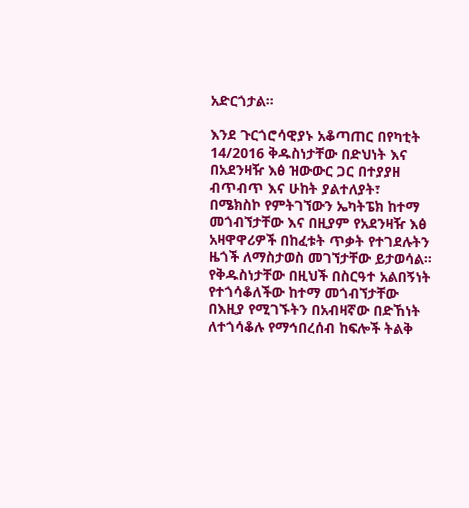አድርጎታል።

እንደ ጉርጎሮሳዊያኑ አቆጣጠር በየካቲት 14/2016 ቅዱስነታቸው በድህነት እና በአደንዛዥ እፅ ዝውውር ጋር በተያያዘ ብጥብጥ እና ሁከት ያልተለያት፣ በሜክስኮ የምትገኘውን ኤካትፔክ ከተማ መጎብኘታቸው እና በዚያም የአደንዛዥ እፅ አዛዋዋሪዎች በከፈቱት ጥቃት የተገደሉትን ዜጎች ለማስታወስ መገኘታቸው ይታወሳል። የቅዱስነታቸው በዚህች በስርዓተ አልበኝነት የተጎሳቆለችው ከተማ መጎብኘታቸው በእዚያ የሚገኙትን በአብዛኛው በድኸነት ለተጎሳቆሉ የማኅበረሰብ ከፍሎች ትልቅ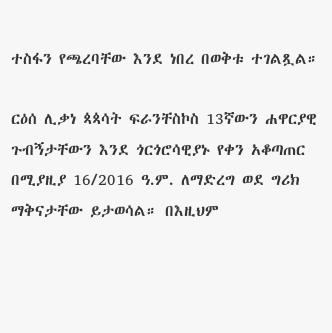ተስፋን የጫረባቸው እንደ ነበረ በወቅቱ ተገልጿል።

ርዕሰ ሊቃነ ጳጳሳት ፍራንቸስኮስ 13ኛውን ሐዋርያዊ ጉብኝታቸውን እንደ ጎርጎሮሳዊያኑ የቀን አቆጣጠር በሚያዚያ 16/2016 ዓ.ም. ለማድረግ ወደ ግሪክ ማቅናታቸው ይታወሳል። በእዚህም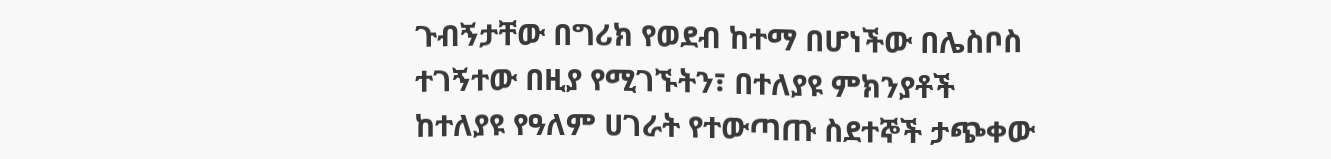ጉብኝታቸው በግሪክ የወደብ ከተማ በሆነችው በሌስቦስ ተገኝተው በዚያ የሚገኙትን፣ በተለያዩ ምክንያቶች ከተለያዩ የዓለም ሀገራት የተውጣጡ ስደተኞች ታጭቀው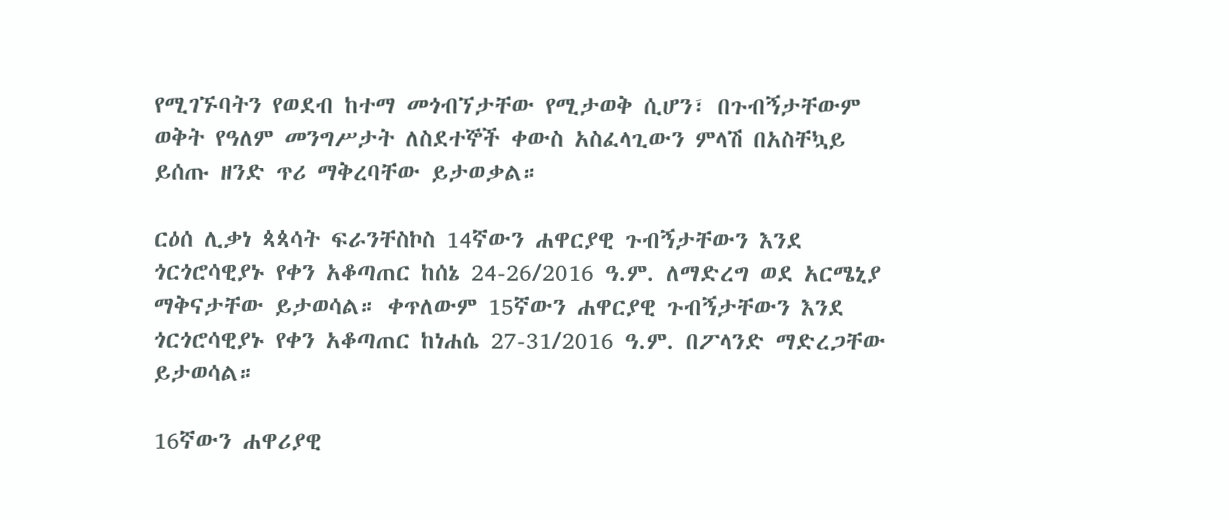የሚገኙባትን የወደብ ከተማ መጎብኘታቸው የሚታወቅ ሲሆን፣ በጉብኝታቸውም ወቅት የዓለም መንግሥታት ለስደተኞች ቀውስ አስፈላጊውን ምላሽ በአስቸኳይ ይሰጡ ዘንድ ጥሪ ማቅረባቸው ይታወቃል።

ርዕሰ ሊቃነ ጳጳሳት ፍራንቸስኮስ 14ኛውን ሐዋርያዊ ጉብኝታቸውን እንደ ጎርጎሮሳዊያኑ የቀን አቆጣጠር ከሰኔ 24-26/2016 ዓ.ም. ለማድረግ ወደ አርሜኒያ ማቅናታቸው ይታወሳል። ቀጥለውም 15ኛውን ሐዋርያዊ ጉብኝታቸውን እንደ ጎርጎሮሳዊያኑ የቀን አቆጣጠር ከነሐሴ 27-31/2016 ዓ.ም. በፖላንድ ማድረጋቸው ይታወሳል።

16ኛውን ሐዋሪያዊ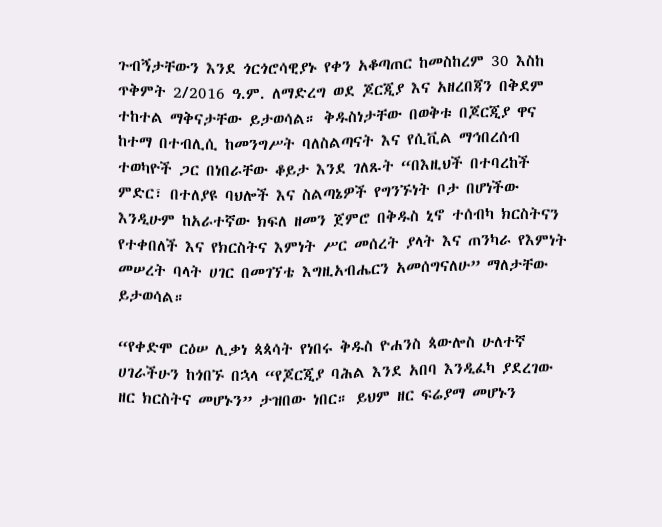ጉብኝታቸውን እንደ ጎርጎሮሳዊያኑ የቀን አቆጣጠር ከመስከረም 30 እስከ ጥቅምት 2/2016 ዓ.ም. ለማድረግ ወደ ጆርጂያ እና አዘረበጃን በቅደም ተከተል ማቅናታቸው ይታወሳል። ቅዱስነታቸው በወቅቱ በጆርጂያ ዋና ከተማ በተብሊሲ ከመንግሥት ባለስልጣናት እና የሲቪል ማኅበረሰብ ተወካዮች ጋር በነበራቸው ቆይታ እንደ ገለጹት “በእዚህች በተባረከች ምድር፣ በተለያዩ ባህሎች እና ስልጣኔዎች የግንኙነት ቦታ በሆነችው እንዲሁም ከአራተኛው ክፍለ ዘመን ጀምሮ በቅዱስ ኒኖ ተሰብካ ክርስትናን የተቀበለች እና የክርስትና እምነት ሥር መሰረት ያላት እና ጠንካራ የእምነት መሠረት ባላት ሀገር በመገኘቴ እግዚአብሔርን አመሰግናለሁ” ማለታቸው ይታወሳል።

“የቀድሞ ርዕሠ ሊቃነ ጳጳሳት የነበሩ ቅዱስ ዮሐንስ ጳውሎስ ሁለተኛ ሀገራችሁን ከጎበኙ በኋላ “የጆርጂያ ባሕል እንደ አበባ እንዲፈካ ያደረገው ዘር ክርስትና መሆኑን” ታዝበው ነበር። ይህም ዘር ፍሬያማ መሆኑን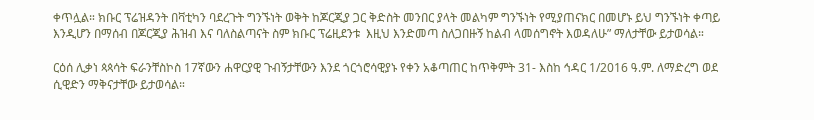ቀጥሏል። ክቡር ፕሬዝዳንት በቫቲካን ባደረጉት ግንኙነት ወቅት ከጆርጂያ ጋር ቅድስት መንበር ያላት መልካም ግንኙነት የሚያጠናክር በመሆኑ ይህ ግንኙነት ቀጣይ እንዲሆን በማሰብ በጆርጂያ ሕዝብ እና ባለስልጣናት ስም ክቡር ፕሬዚደንቱ  እዚህ እንድመጣ ስለጋበዙኝ ከልብ ላመሰግኖት እወዳለሁ” ማለታቸው ይታወሳል።

ርዕሰ ሊቃነ ጳጳሳት ፍራንቸስኮስ 17ኛውን ሐዋርያዊ ጉብኝታቸውን እንደ ጎርጎሮሳዊያኑ የቀን አቆጣጠር ከጥቅምት 31- እስከ ኅዳር 1/2016 ዓ.ም. ለማድረግ ወደ ሲዊድን ማቅናታቸው ይታወሳል።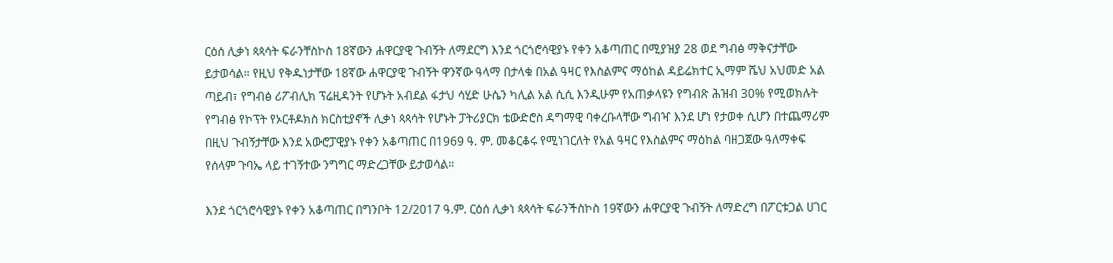ርዕሰ ሊቃነ ጳጳሳት ፍራንቸስኮስ 18ኛውን ሐዋርያዊ ጉብኝት ለማደርግ እንደ ጎርጎሮሳዊያኑ የቀን አቆጣጠር በሚያዝያ 28 ወደ ግብፅ ማቅናታቸው ይታወሳል። የዚህ የቅዱነታቸው 18ኛው ሐዋርያዊ ጉብኝት ዋንኛው ዓላማ በታላቁ በአል ዓዛር የእስልምና ማዕከል ዳይሬክተር ኢማም ሼህ አህመድ አል ጣይብ፣ የግብፅ ሪፖብሊክ ፕሬዚዳንት የሆኑት አብደል ፋታህ ሳሂድ ሁሴን ካሊል አል ሲሲ እንዲሁም የአጠቃላዩን የግብጽ ሕዝብ 30% የሚወክሉት የግብፅ የኮፕት የኦርቶዶክስ ክርስቲያኖች ሊቃነ ጳጳሳት የሆኑት ፓትሪያርክ ቴውድሮስ ዳግማዊ ባቀረቡላቸው ግብዣ እንደ ሆነ የታወቀ ሲሆን በተጨማሪም በዚህ ጉብኝታቸው እንደ አውሮፓዊያኑ የቀን አቆጣጠር በ1969 ዓ. ም. መቆርቆሩ የሚነገርለት የአል ዓዛር የእስልምና ማዕከል ባዘጋጀው ዓለማቀፍ የሰላም ጉባኤ ላይ ተገኝተው ንግግር ማድረጋቸው ይታወሳል።

እንደ ጎርጎሮሳዊያኑ የቀን አቆጣጠር በግንቦት 12/2017 ዓ.ም. ርዕሰ ሊቃነ ጳጳሳት ፍራንችስኮስ 19ኛውን ሐዋርያዊ ጉብኝት ለማድረግ በፖርቱጋል ሀገር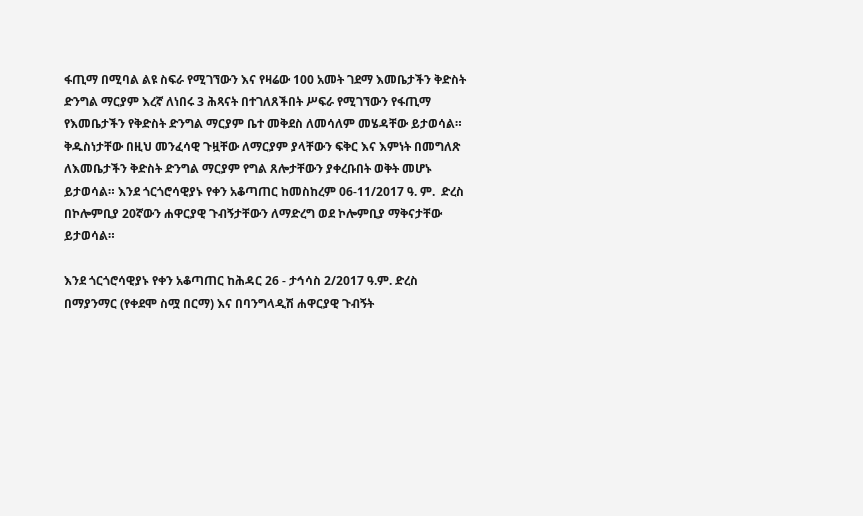ፋጢማ በሚባል ልዩ ስፍራ የሚገኘውን እና የዛሬው 100 አመት ገደማ እመቤታችን ቅድስት ድንግል ማርያም እረኛ ለነበሩ 3 ሕጻናት በተገለጸችበት ሥፍራ የሚገኘውን የፋጢማ የእመቤታችን የቅድስት ድንግል ማርያም ቤተ መቅደስ ለመሳለም መሄዳቸው ይታወሳል። ቅዱስነታቸው በዚህ መንፈሳዊ ጉዟቸው ለማርያም ያላቸውን ፍቅር እና እምነት በመግለጽ ለእመቤታችን ቅድስት ድንግል ማርያም የግል ጸሎታቸውን ያቀረቡበት ወቅት መሆኑ ይታወሳል። እንደ ጎርጎሮሳዊያኑ የቀን አቆጣጠር ከመስከረም 06-11/2017 ዓ. ም.  ድረስ በኮሎምቢያ 20ኛውን ሐዋርያዊ ጉብኝታቸውን ለማድረግ ወደ ኮሎምቢያ ማቅናታቸው ይታወሳል።

እንደ ጎርጎሮሳዊያኑ የቀን አቆጣጠር ከሕዳር 26 - ታኅሳስ 2/2017 ዓ.ም. ድረስ በማያንማር (የቀደሞ ስሟ በርማ) እና በባንግላዲሽ ሐዋርያዊ ጉብኝት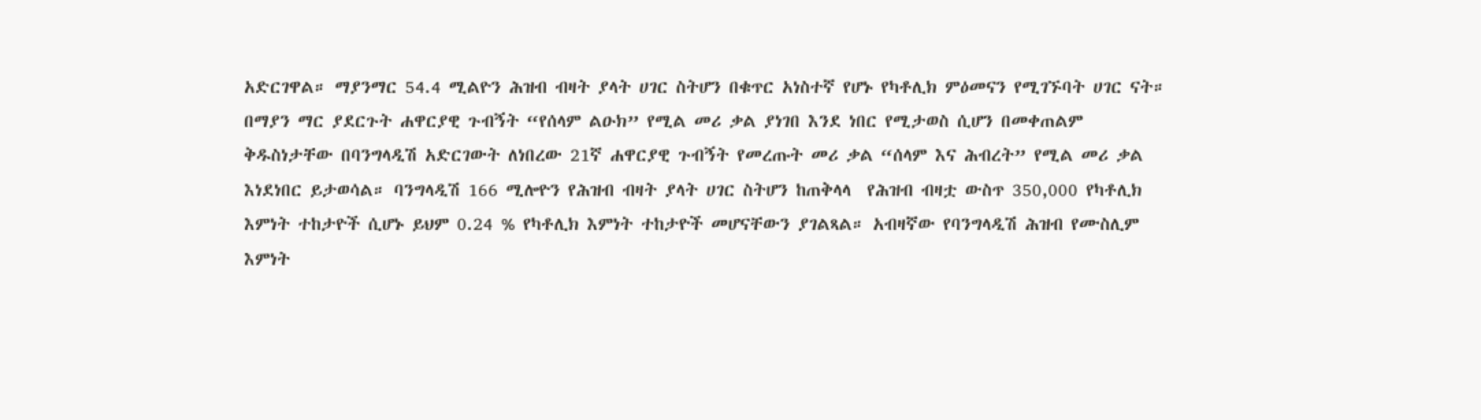አድርገዋል። ማያንማር 54.4 ሚልዮን ሕዝብ ብዛት ያላት ሀገር ስትሆን በቁጥር አነስተኛ የሆኑ የካቶሊክ ምዕመናን የሚገኙባት ሀገር ናት። በማያን ማር ያደርጉት ሐዋርያዊ ጉብኝት “የሰላም ልዑክ” የሚል መሪ ቃል ያነገበ እንደ ነበር የሚታወስ ሲሆን በመቀጠልም ቅዱስነታቸው በባንግላዲሽ አድርገውት ለነበረው 21ኛ ሐዋርያዊ ጉብኝት የመረጡት መሪ ቃል “ሰላም እና ሕብረት” የሚል መሪ ቃል እነደነበር ይታወሳል። ባንግላዲሽ 166 ሚሎዮን የሕዝብ ብዛት ያላት ሀገር ስትሆን ከጠቅላላ  የሕዝብ ብዛቷ ውስጥ 350,000 የካቶሊክ እምነት ተከታዮች ሲሆኑ ይህም 0.24 % የካቶሊክ እምነት ተከታዮች መሆናቸውን ያገልጻል። አብዛኛው የባንግላዲሽ ሕዝብ የሙስሊም እምነት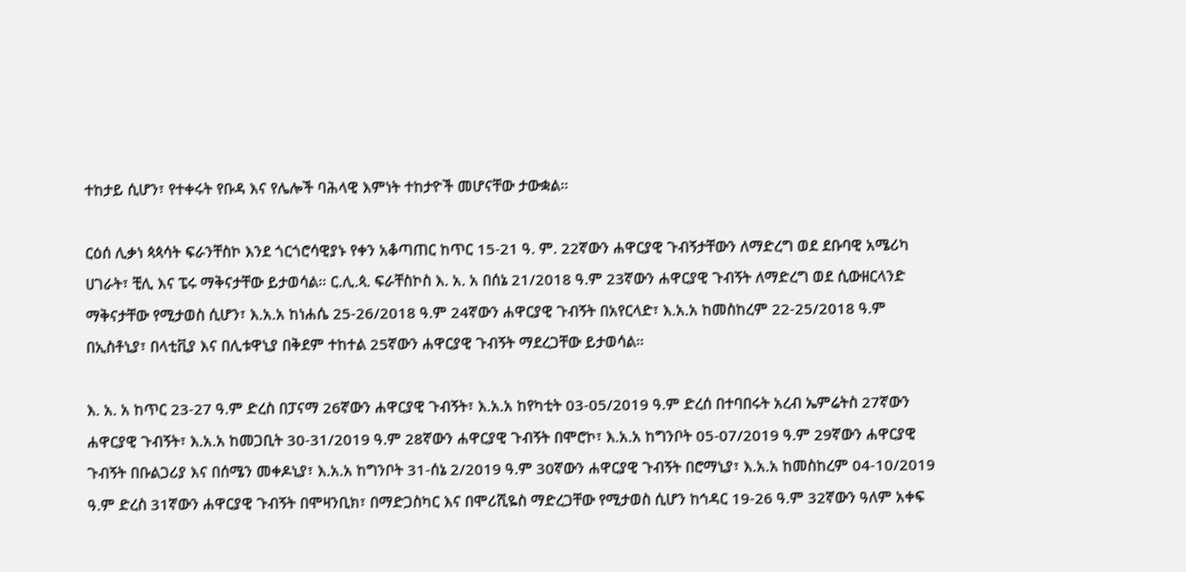ተከታይ ሲሆን፣ የተቀሩት የቡዳ እና የሌሎች ባሕላዊ እምነት ተከታዮች መሆናቸው ታውቋል።

ርዕሰ ሊቃነ ጳጳሳት ፍራንቸስኮ እንደ ጎርጎሮሳዊያኑ የቀን አቆጣጠር ከጥር 15-21 ዓ. ም. 22ኛውን ሐዋርያዊ ጉብኝታቸውን ለማድረግ ወደ ደቡባዊ አሜሪካ ሀገራት፣ ቺሊ እና ፔሩ ማቅናታቸው ይታወሳል። ር.ሊ.ጳ. ፍራቸስኮስ እ. አ. አ በሰኔ 21/2018 ዓ.ም 23ኛውን ሐዋርያዊ ጉብኝት ለማድረግ ወደ ሲውዘርላንድ ማቅናታቸው የሚታወስ ሲሆን፣ እ.አ.አ ከነሐሴ 25-26/2018 ዓ.ም 24ኛውን ሐዋርያዊ ጉብኝት በአየርላድ፣ እ.አ.አ ከመስከረም 22-25/2018 ዓ.ም በኢስቶኒያ፣ በላቲቪያ እና በሊቱዋኒያ በቅደም ተከተል 25ኛውን ሐዋርያዊ ጉብኝት ማደረጋቸው ይታወሳል።

እ. አ. አ ከጥር 23-27 ዓ.ም ድረስ በፓናማ 26ኛውን ሐዋርያዊ ጉብኝት፣ እ.አ.አ ከየካቲት 03-05/2019 ዓ.ም ድረሰ በተባበሩት አረብ ኤምሬትስ 27ኛውን ሐዋርያዊ ጉብኝት፣ እ.አ.አ ከመጋቢት 30-31/2019 ዓ.ም 28ኛውን ሐዋርያዊ ጉብኝት በሞሮኮ፣ እ.አ.አ ከግንቦት 05-07/2019 ዓ.ም 29ኛውን ሐዋርያዊ ጉብኝት በቡልጋሪያ እና በሰሜን መቀዶኒያ፣ እ.አ.አ ከግንቦት 31-ሰኔ 2/2019 ዓ.ም 30ኛውን ሐዋርያዊ ጉብኝት በሮማኒያ፣ እ.አ.አ ከመስከረም 04-10/2019 ዓ.ም ድረስ 31ኛውን ሐዋርያዊ ጉብኝት በሞዛንቢክ፣ በማድጋስካር እና በሞሪሺዬስ ማድረጋቸው የሚታወስ ሲሆን ከኅዳር 19-26 ዓ.ም 32ኛውን ዓለም አቀፍ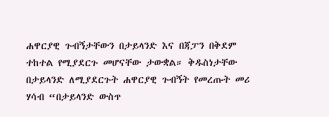ሐዋርያዊ ጉብኝታቸውን በታይላንድ እና በጃፓን በቅደም ተከተል የሚያደርጉ መሆናቸው ታውቋል። ቅዱስነታቸው በታይላንድ ለሚያደርጉት ሐዋርያዊ ጉብኝት የመረጡት መሪ ሃሳብ “በታይላንድ ውስጥ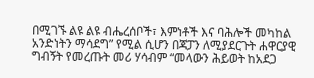በሚገኙ ልዩ ልዩ ብሔረሰቦች፣ እምነቶች እና ባሕሎች መካከል አንድነትን ማሳደግ” የሚል ሲሆን በጃፓን ለሚያደርጉት ሐዋርያዊ ግብኝት የመረጡት መሪ ሃሳብም “መላውን ሕይወት ከአደጋ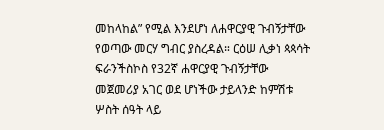መከላከል” የሚል እንደሆነ ለሐዋርያዊ ጉብኝታቸው የወጣው መርሃ ግብር ያስረዳል። ርዕሠ ሊቃነ ጳጳሳት ፍራንችስኮስ የ32ኛ ሐዋርያዊ ጉብኝታቸው መጀመሪያ አገር ወደ ሆነችው ታይላንድ ከምሽቱ ሦስት ሰዓት ላይ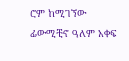ሮም ከሚገኘው ፊውሚቺኖ ዓለም አቀፍ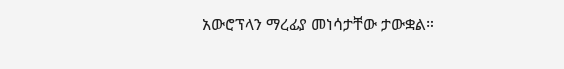አውሮፕላን ማረፊያ መነሳታቸው ታውቋል።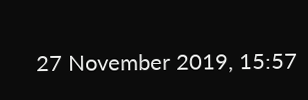27 November 2019, 15:57